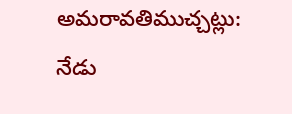అమరావతిముచ్చట్లు:
నేడు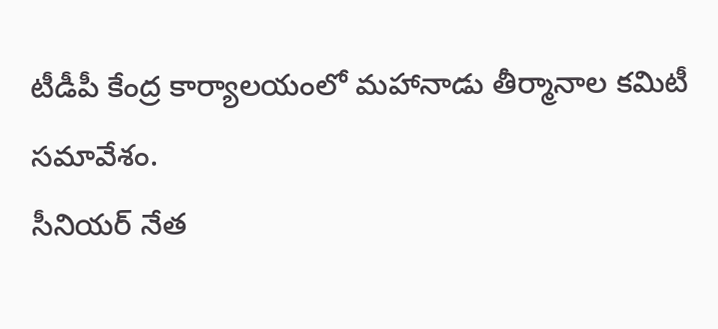టీడీపీ కేంద్ర కార్యాలయంలో మహానాడు తీర్మానాల కమిటీ సమావేశం.
సీనియర్ నేత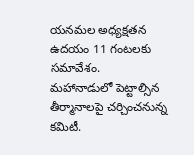యనమల అధ్యక్షతన ఉదయం 11 గంటలకు సమావేశం.
మహానాడులో పెట్టాల్సిన తీర్మానాలపై చర్చించనున్న కమిటీ.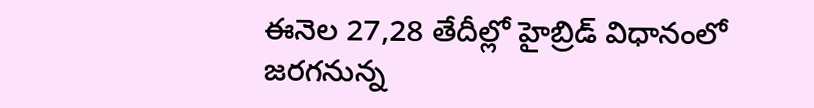ఈనెల 27,28 తేదీల్లో హైబ్రిడ్ విధానంలో జరగనున్న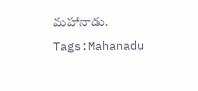మహానాడు.
Tags:Mahanadu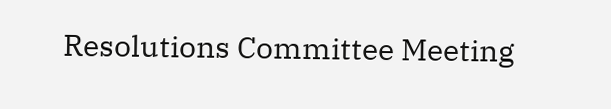Resolutions Committee Meeting